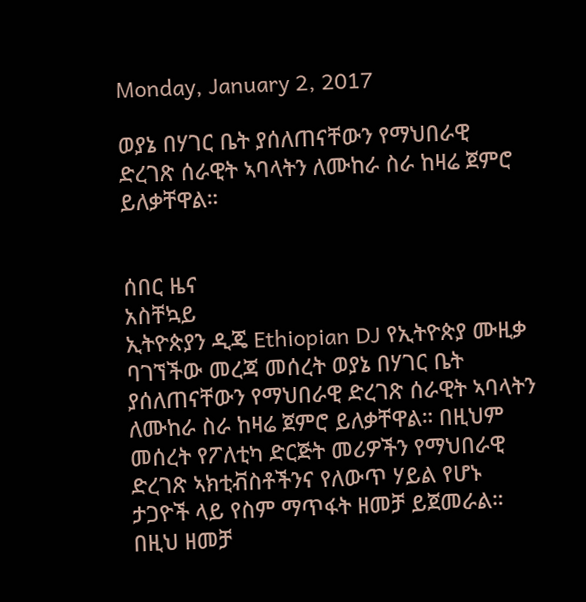Monday, January 2, 2017

ወያኔ በሃገር ቤት ያሰለጠናቸውን የማህበራዊ ድረገጽ ሰራዊት ኣባላትን ለሙከራ ስራ ከዛሬ ጀምሮ ይለቃቸዋል።


ሰበር ዜና
አስቸኳይ
ኢትዮጵያን ዲጄ Ethiopian DJ የኢትዮጵያ ሙዚቃ ባገኘችው መረጃ መሰረት ወያኔ በሃገር ቤት ያሰለጠናቸውን የማህበራዊ ድረገጽ ሰራዊት ኣባላትን ለሙከራ ስራ ከዛሬ ጀምሮ ይለቃቸዋል። በዚህም መሰረት የፖለቲካ ድርጅት መሪዎችን የማህበራዊ ድረገጽ ኣክቲቭስቶችንና የለውጥ ሃይል የሆኑ ታጋዮች ላይ የስም ማጥፋት ዘመቻ ይጀመራል። በዚህ ዘመቻ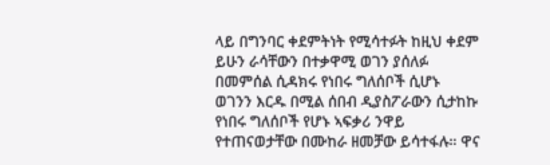ላይ በግንባር ቀደምትነት የሚሳተፉት ከዚህ ቀደም ይሁን ራሳቸውን በተቃዋሚ ወገን ያሰለፉ በመምሰል ሲዳክሩ የነበሩ ግለሰቦች ሲሆኑ ወገንን እርዱ በሚል ሰበብ ዲያስፖራውን ሲታከኩ የነበሩ ግለሰቦች የሆኑ ኣፍቃሪ ንዋይ የተጠናወታቸው በሙከራ ዘመቻው ይሳተፋሉ። ዋና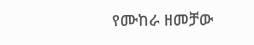የሙከራ ዘመቻው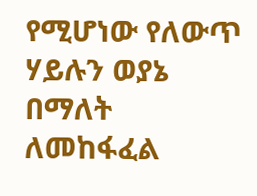የሚሆነው የለውጥ ሃይሉን ወያኔ በማለት ለመከፋፈል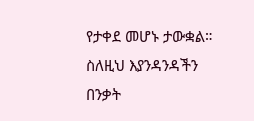የታቀደ መሆኑ ታውቋል። ስለዚህ እያንዳንዳችን በንቃት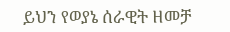ይህን የወያኔ ሰራዊት ዘመቻ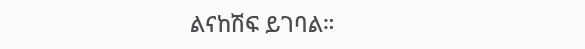ልናከሽፍ ይገባል።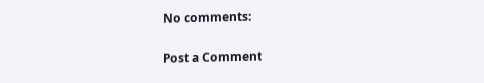No comments:

Post a Comment